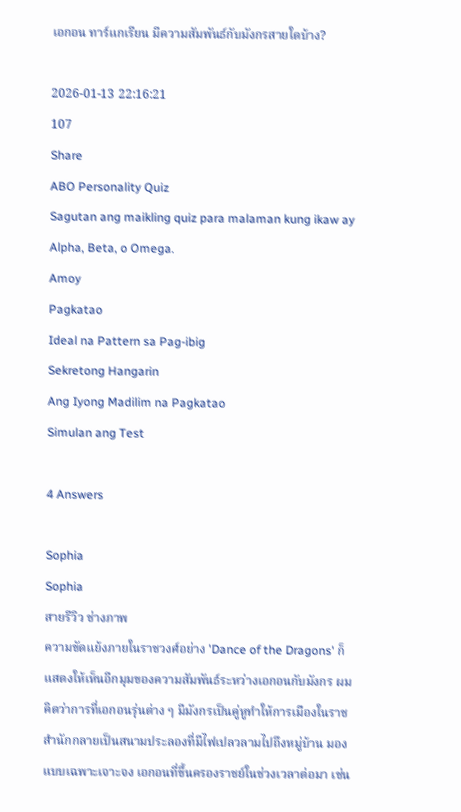เอกอน ทาร์แกเรียน มีความสัมพันธ์กับมังกรสายใดบ้าง?

2026-01-13 22:16:21
107
Share
ABO Personality Quiz
Sagutan ang maikling quiz para malaman kung ikaw ay Alpha, Beta, o Omega.
Amoy
Pagkatao
Ideal na Pattern sa Pag-ibig
Sekretong Hangarin
Ang Iyong Madilim na Pagkatao
Simulan ang Test

4 Answers

Sophia
Sophia
สายรีวิว ช่างภาพ
ความขัดแย้งภายในราชวงศ์อย่าง 'Dance of the Dragons' ก็แสดงให้เห็นอีกมุมของความสัมพันธ์ระหว่างเอกอนกับมังกร ผมคิดว่าการที่เอกอนรุ่นต่าง ๆ มีมังกรเป็นคู่หูทำให้การเมืองในราชสำนักกลายเป็นสนามประลองที่มีไฟเปลวลามไปถึงหมู่บ้าน มองแบบเฉพาะเจาะจง เอกอนที่ขึ้นครองราชย์ในช่วงเวลาต่อมา เช่น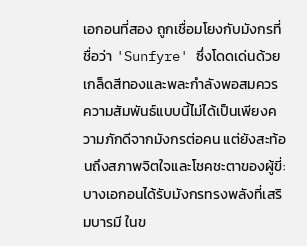เอกอนที่สอง ถูกเชื่อมโยงกับมังกรที่ชื่อว่า 'Sunfyre' ซึ่งโดดเด่นด้วยเกล็ดสีทองและพละกำลังพอสมควร ความสัมพันธ์แบบนี้ไม่ได้เป็นเพียงความภักดีจากมังกรต่อคน แต่ยังสะท้อนถึงสภาพจิตใจและโชคชะตาของผู้ขี่: บางเอกอนได้รับมังกรทรงพลังที่เสริมบารมี ในข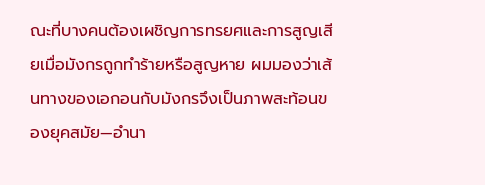ณะที่บางคนต้องเผชิญการทรยศและการสูญเสียเมื่อมังกรถูกทำร้ายหรือสูญหาย ผมมองว่าเส้นทางของเอกอนกับมังกรจึงเป็นภาพสะท้อนของยุคสมัย—อำนา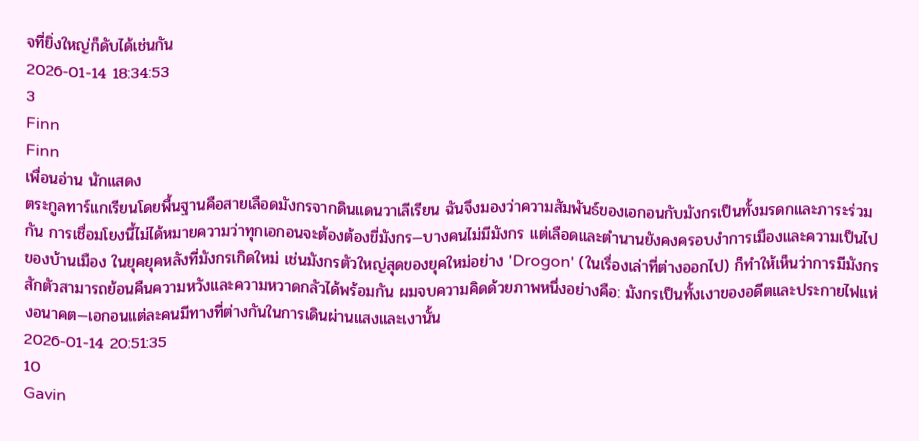จที่ยิ่งใหญ่ก็ดับได้เช่นกัน
2026-01-14 18:34:53
3
Finn
Finn
เพื่อนอ่าน นักแสดง
ตระกูลทาร์แกเรียนโดยพื้นฐานคือสายเลือดมังกรจากดินแดนวาเลีเรียน ฉันจึงมองว่าความสัมพันธ์ของเอกอนกับมังกรเป็นทั้งมรดกและภาระร่วมกัน การเชื่อมโยงนี้ไม่ได้หมายความว่าทุกเอกอนจะต้องต้องขี่มังกร—บางคนไม่มีมังกร แต่เลือดและตำนานยังคงครอบงำการเมืองและความเป็นไปของบ้านเมือง ในยุคยุคหลังที่มังกรเกิดใหม่ เช่นมังกรตัวใหญ่สุดของยุคใหม่อย่าง 'Drogon' (ในเรื่องเล่าที่ต่างออกไป) ก็ทำให้เห็นว่าการมีมังกรสักตัวสามารถย้อนคืนความหวังและความหวาดกลัวได้พร้อมกัน ผมจบความคิดด้วยภาพหนึ่งอย่างคือ: มังกรเป็นทั้งเงาของอดีตและประกายไฟแห่งอนาคต—เอกอนแต่ละคนมีทางที่ต่างกันในการเดินผ่านแสงและเงานั้น
2026-01-14 20:51:35
10
Gavin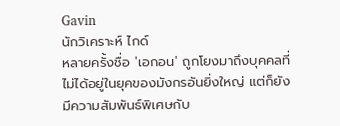Gavin
นักวิเคราะห์ ไกด์
หลายครั้งชื่อ 'เอกอน' ถูกโยงมาถึงบุคคลที่ไม่ได้อยู่ในยุคของมังกรอันยิ่งใหญ่ แต่ก็ยังมีความสัมพันธ์พิเศษกับ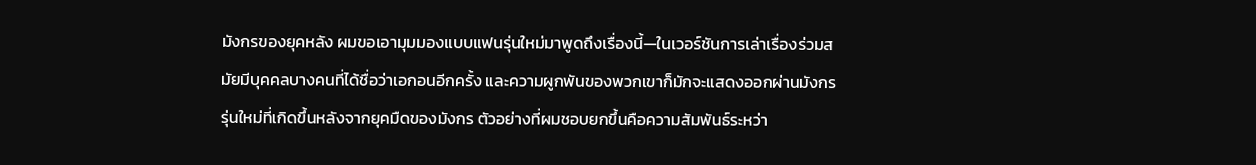มังกรของยุคหลัง ผมขอเอามุมมองแบบแฟนรุ่นใหม่มาพูดถึงเรื่องนี้—ในเวอร์ชันการเล่าเรื่องร่วมสมัยมีบุคคลบางคนที่ได้ชื่อว่าเอกอนอีกครั้ง และความผูกพันของพวกเขาก็มักจะแสดงออกผ่านมังกรรุ่นใหม่ที่เกิดขึ้นหลังจากยุคมืดของมังกร ตัวอย่างที่ผมชอบยกขึ้นคือความสัมพันธ์ระหว่า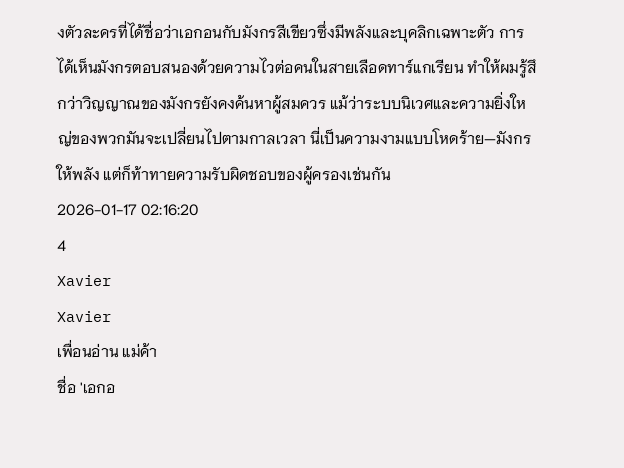งตัวละครที่ได้ชื่อว่าเอกอนกับมังกรสีเขียวซึ่งมีพลังและบุคลิกเฉพาะตัว การได้เห็นมังกรตอบสนองด้วยความไวต่อคนในสายเลือดทาร์แกเรียน ทำให้ผมรู้สึกว่าวิญญาณของมังกรยังคงค้นหาผู้สมควร แม้ว่าระบบนิเวศและความยิ่งใหญ่ของพวกมันจะเปลี่ยนไปตามกาลเวลา นี่เป็นความงามแบบโหดร้าย—มังกรให้พลัง แต่ก็ท้าทายความรับผิดชอบของผู้ครองเช่นกัน
2026-01-17 02:16:20
4
Xavier
Xavier
เพื่อนอ่าน แม่ค้า
ชื่อ 'เอกอ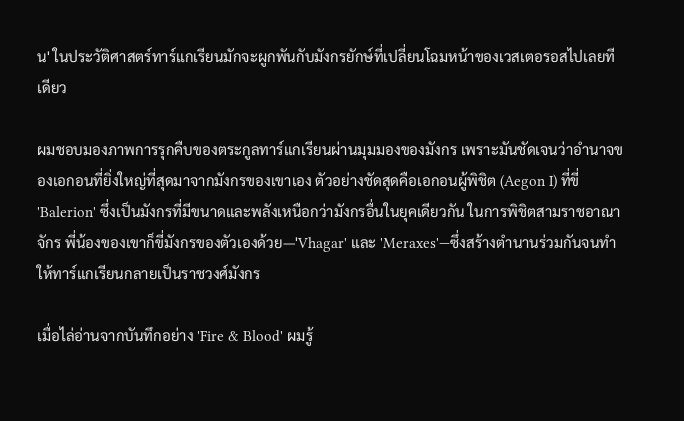น' ในประวัติศาสตร์ทาร์แกเรียนมักจะผูกพันกับมังกรยักษ์ที่เปลี่ยนโฉมหน้าของเวสเตอรอสไปเลยทีเดียว

ผมชอบมองภาพการรุกคืบของตระกูลทาร์แกเรียนผ่านมุมมองของมังกร เพราะมันชัดเจนว่าอำนาจของเอกอนที่ยิ่งใหญ่ที่สุดมาจากมังกรของเขาเอง ตัวอย่างชัดสุดคือเอกอนผู้พิชิต (Aegon I) ที่ขี่ 'Balerion' ซึ่งเป็นมังกรที่มีขนาดและพลังเหนือกว่ามังกรอื่นในยุคเดียวกัน ในการพิชิตสามราชอาณาจักร พี่น้องของเขาก็ขี่มังกรของตัวเองด้วย—'Vhagar' และ 'Meraxes'—ซึ่งสร้างตำนานร่วมกันจนทำให้ทาร์แกเรียนกลายเป็นราชวงศ์มังกร

เมื่อไล่อ่านจากบันทึกอย่าง 'Fire & Blood' ผมรู้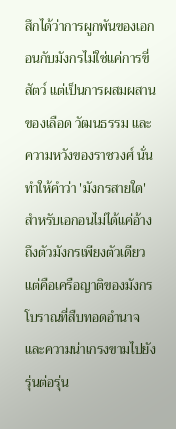สึกได้ว่าการผูกพันของเอกอนกับมังกรไม่ใช่แค่การขี่สัตว์ แต่เป็นการผสมผสานของเลือด วัฒนธรรม และความหวังของราชวงศ์ นั่นทำให้คำว่า 'มังกรสายใด' สำหรับเอกอนไม่ได้แค่อ้างถึงตัวมังกรเพียงตัวเดียว แต่คือเครือญาติของมังกรโบราณที่สืบทอดอำนาจและความน่าเกรงขามไปยังรุ่นต่อรุ่น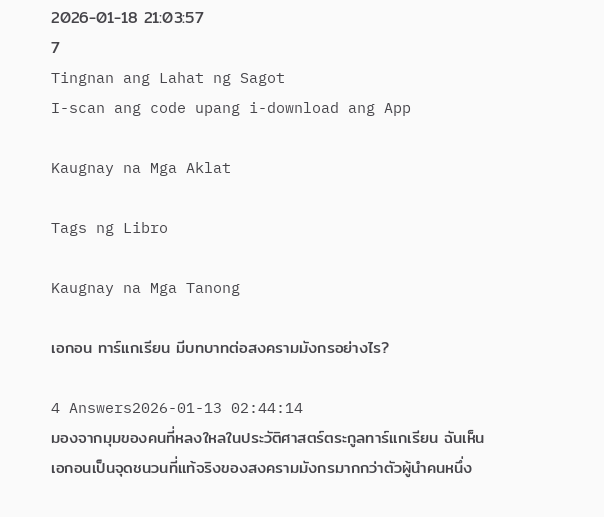2026-01-18 21:03:57
7
Tingnan ang Lahat ng Sagot
I-scan ang code upang i-download ang App

Kaugnay na Mga Aklat

Tags ng Libro

Kaugnay na Mga Tanong

เอกอน ทาร์แกเรียน มีบทบาทต่อสงครามมังกรอย่างไร?

4 Answers2026-01-13 02:44:14
มองจากมุมของคนที่หลงใหลในประวัติศาสตร์ตระกูลทาร์แกเรียน ฉันเห็นเอกอนเป็นจุดชนวนที่แท้จริงของสงครามมังกรมากกว่าตัวผู้นำคนหนึ่ง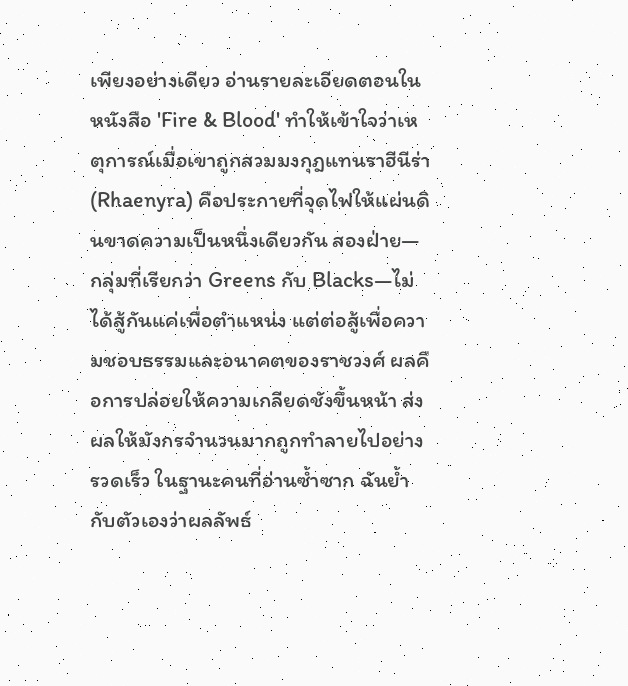เพียงอย่างเดียว อ่านรายละเอียดตอนในหนังสือ 'Fire & Blood' ทำให้เข้าใจว่าเหตุการณ์เมื่อเขาถูกสวมมงกุฎแทนราฮีนีร่า (Rhaenyra) คือประกายที่จุดไฟให้แผ่นดินขาดความเป็นหนึ่งเดียวกัน สองฝ่าย—กลุ่มที่เรียกว่า Greens กับ Blacks—ไม่ได้สู้กันแค่เพื่อตำแหน่ง แต่ต่อสู้เพื่อความชอบธรรมและอนาคตของราชวงศ์ ผลคือการปล่อยให้ความเกลียดชังขึ้นหน้า ส่งผลให้มังกรจำนวนมากถูกทำลายไปอย่างรวดเร็ว ในฐานะคนที่อ่านซ้ำซาก ฉันย้ำกับตัวเองว่าผลลัพธ์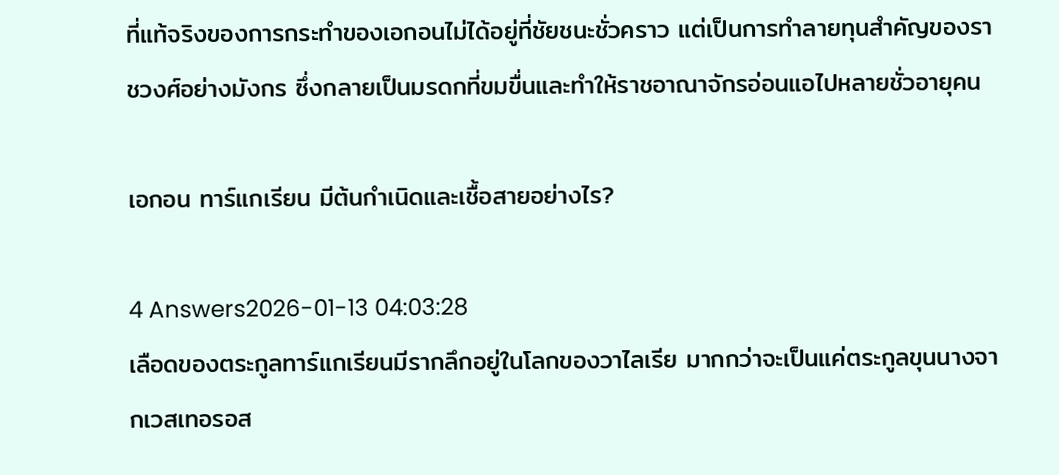ที่แท้จริงของการกระทำของเอกอนไม่ได้อยู่ที่ชัยชนะชั่วคราว แต่เป็นการทำลายทุนสำคัญของราชวงศ์อย่างมังกร ซึ่งกลายเป็นมรดกที่ขมขื่นและทำให้ราชอาณาจักรอ่อนแอไปหลายชั่วอายุคน

เอกอน ทาร์แกเรียน มีต้นกำเนิดและเชื้อสายอย่างไร?

4 Answers2026-01-13 04:03:28
เลือดของตระกูลทาร์แกเรียนมีรากลึกอยู่ในโลกของวาไลเรีย มากกว่าจะเป็นแค่ตระกูลขุนนางจากเวสเทอรอส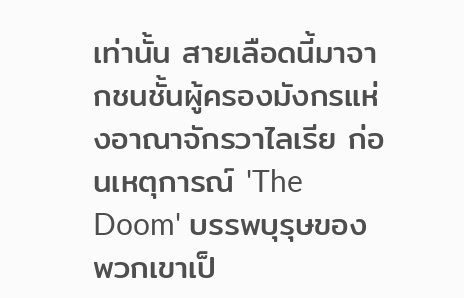เท่านั้น สายเลือดนี้มาจากชนชั้นผู้ครองมังกรแห่งอาณาจักรวาไลเรีย ก่อนเหตุการณ์ 'The Doom' บรรพบุรุษของพวกเขาเป็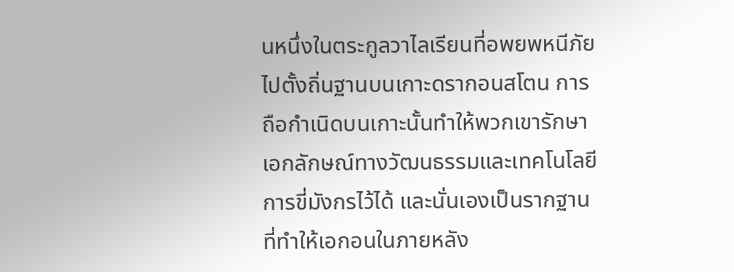นหนึ่งในตระกูลวาไลเรียนที่อพยพหนีภัยไปตั้งถิ่นฐานบนเกาะดรากอนสโตน การถือกำเนิดบนเกาะนั้นทำให้พวกเขารักษาเอกลักษณ์ทางวัฒนธรรมและเทคโนโลยีการขี่มังกรไว้ได้ และนั่นเองเป็นรากฐานที่ทำให้เอกอนในภายหลัง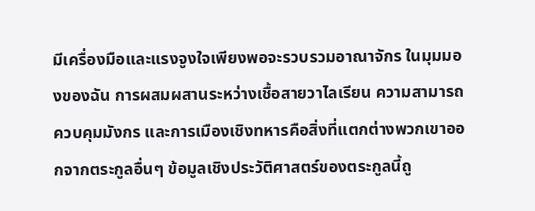มีเครื่องมือและแรงจูงใจเพียงพอจะรวบรวมอาณาจักร ในมุมมองของฉัน การผสมผสานระหว่างเชื้อสายวาไลเรียน ความสามารถควบคุมมังกร และการเมืองเชิงทหารคือสิ่งที่แตกต่างพวกเขาออกจากตระกูลอื่นๆ ข้อมูลเชิงประวัติศาสตร์ของตระกูลนี้ถู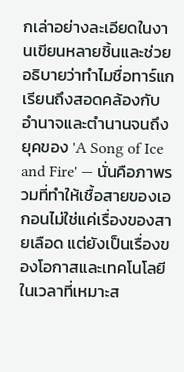กเล่าอย่างละเอียดในงานเขียนหลายชิ้นและช่วยอธิบายว่าทำไมชื่อทาร์แกเรียนถึงสอดคล้องกับอำนาจและตำนานจนถึงยุคของ 'A Song of Ice and Fire' — นั่นคือภาพรวมที่ทำให้เชื้อสายของเอกอนไม่ใช่แค่เรื่องของสายเลือด แต่ยังเป็นเรื่องของโอกาสและเทคโนโลยีในเวลาที่เหมาะส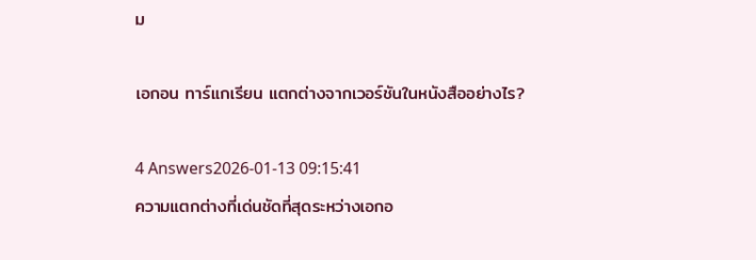ม

เอกอน ทาร์แกเรียน แตกต่างจากเวอร์ชันในหนังสืออย่างไร?

4 Answers2026-01-13 09:15:41
ความแตกต่างที่เด่นชัดที่สุดระหว่างเอกอ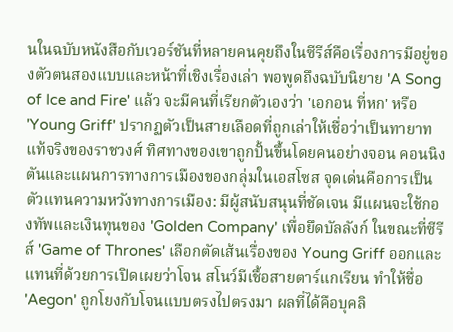นในฉบับหนังสือกับเวอร์ชันที่หลายคนคุยถึงในซีรีส์คือเรื่องการมีอยู่ของตัวตนสองแบบและหน้าที่เชิงเรื่องเล่า พอพูดถึงฉบับนิยาย 'A Song of Ice and Fire' แล้ว จะมีคนที่เรียกตัวเองว่า 'เอกอน ที่หก' หรือ 'Young Griff' ปรากฏตัวเป็นสายเลือดที่ถูกเล่าให้เชื่อว่าเป็นทายาทแท้จริงของราชวงศ์ ทิศทางของเขาถูกปั้นขึ้นโดยคนอย่างจอน คอนนิงตันและแผนการทางการเมืองของกลุ่มในเอสโซส จุดเด่นคือการเป็นตัวแทนความหวังทางการเมือง: มีผู้สนับสนุนที่ชัดเจน มีแผนจะใช้กองทัพและเงินทุนของ 'Golden Company' เพื่อยึดบัลลังก์ ในขณะที่ซีรีส์ 'Game of Thrones' เลือกตัดเส้นเรื่องของ Young Griff ออกและแทนที่ด้วยการเปิดเผยว่าโจน สโนว์มีเชื้อสายตาร์แกเรียน ทำให้ชื่อ 'Aegon' ถูกโยงกับโจนแบบตรงไปตรงมา ผลที่ได้คือบุคลิ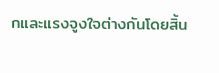กและแรงจูงใจต่างกันโดยสิ้น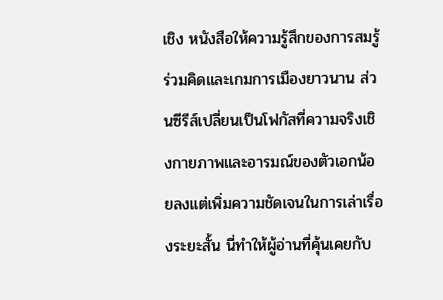เชิง หนังสือให้ความรู้สึกของการสมรู้ร่วมคิดและเกมการเมืองยาวนาน ส่วนซีรีส์เปลี่ยนเป็นโฟกัสที่ความจริงเชิงกายภาพและอารมณ์ของตัวเอกน้อยลงแต่เพิ่มความชัดเจนในการเล่าเรื่องระยะสั้น นี่ทำให้ผู้อ่านที่คุ้นเคยกับ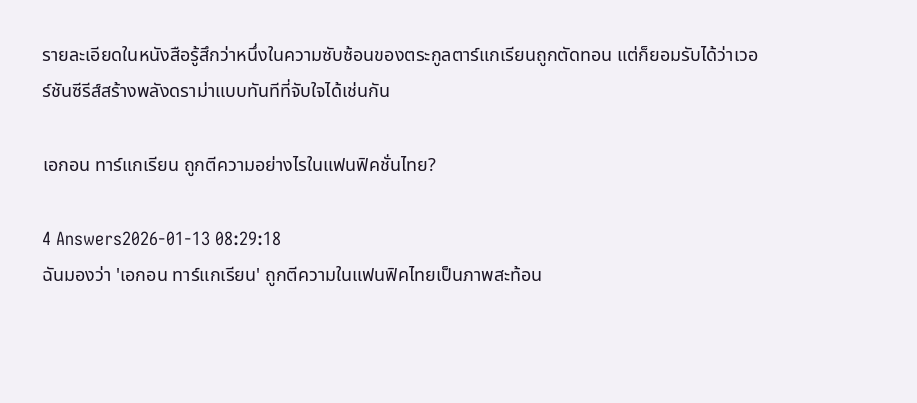รายละเอียดในหนังสือรู้สึกว่าหนึ่งในความซับซ้อนของตระกูลตาร์แกเรียนถูกตัดทอน แต่ก็ยอมรับได้ว่าเวอร์ชันซีรีส์สร้างพลังดราม่าแบบทันทีที่จับใจได้เช่นกัน

เอกอน ทาร์แกเรียน ถูกตีความอย่างไรในแฟนฟิคชั่นไทย?

4 Answers2026-01-13 08:29:18
ฉันมองว่า 'เอกอน ทาร์แกเรียน' ถูกตีความในแฟนฟิคไทยเป็นภาพสะท้อน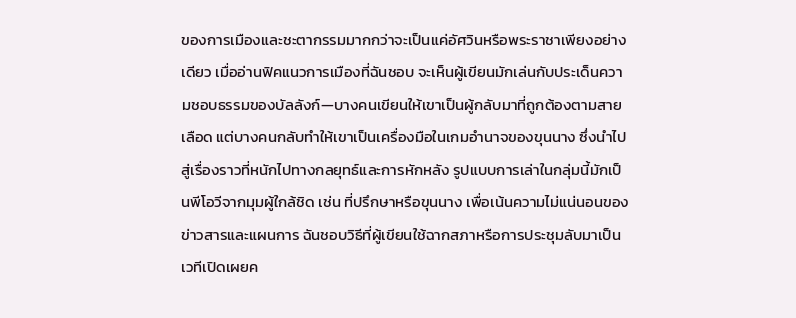ของการเมืองและชะตากรรมมากกว่าจะเป็นแค่อัศวินหรือพระราชาเพียงอย่างเดียว เมื่ออ่านฟิคแนวการเมืองที่ฉันชอบ จะเห็นผู้เขียนมักเล่นกับประเด็นความชอบธรรมของบัลลังก์—บางคนเขียนให้เขาเป็นผู้กลับมาที่ถูกต้องตามสายเลือด แต่บางคนกลับทำให้เขาเป็นเครื่องมือในเกมอำนาจของขุนนาง ซึ่งนำไปสู่เรื่องราวที่หนักไปทางกลยุทธ์และการหักหลัง รูปแบบการเล่าในกลุ่มนี้มักเป็นพีโอวีจากมุมผู้ใกล้ชิด เช่น ที่ปรึกษาหรือขุนนาง เพื่อเน้นความไม่แน่นอนของข่าวสารและแผนการ ฉันชอบวิธีที่ผู้เขียนใช้ฉากสภาหรือการประชุมลับมาเป็นเวทีเปิดเผยค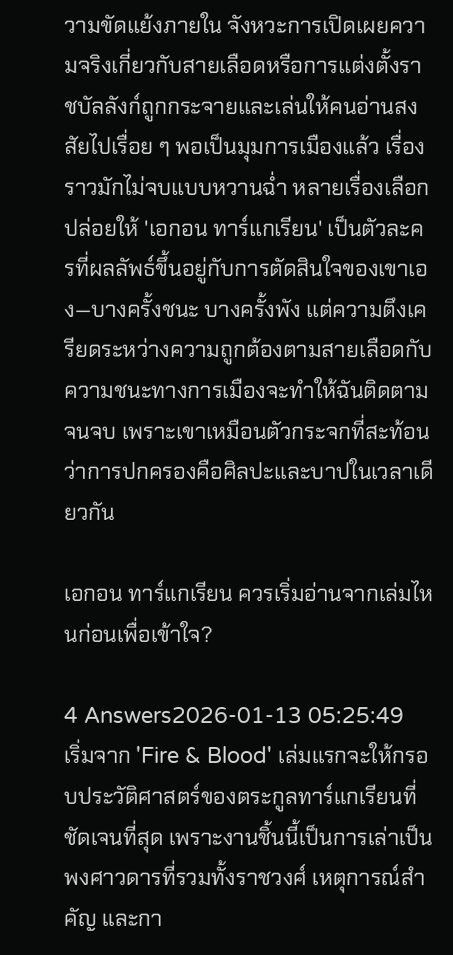วามขัดแย้งภายใน จังหวะการเปิดเผยความจริงเกี่ยวกับสายเลือดหรือการแต่งตั้งราชบัลลังก์ถูกกระจายและเล่นให้คนอ่านสงสัยไปเรื่อย ๆ พอเป็นมุมการเมืองแล้ว เรื่องราวมักไม่จบแบบหวานฉ่ำ หลายเรื่องเลือกปล่อยให้ 'เอกอน ทาร์แกเรียน' เป็นตัวละครที่ผลลัพธ์ขึ้นอยู่กับการตัดสินใจของเขาเอง—บางครั้งชนะ บางครั้งพัง แต่ความตึงเครียดระหว่างความถูกต้องตามสายเลือดกับความชนะทางการเมืองจะทำให้ฉันติดตามจนจบ เพราะเขาเหมือนตัวกระจกที่สะท้อนว่าการปกครองคือศิลปะและบาปในเวลาเดียวกัน

เอกอน ทาร์แกเรียน ควรเริ่มอ่านจากเล่มไหนก่อนเพื่อเข้าใจ?

4 Answers2026-01-13 05:25:49
เริ่มจาก 'Fire & Blood' เล่มแรกจะให้กรอบประวัติศาสตร์ของตระกูลทาร์แกเรียนที่ชัดเจนที่สุด เพราะงานชิ้นนี้เป็นการเล่าเป็นพงศาวดารที่รวมทั้งราชวงศ์ เหตุการณ์สำคัญ และกา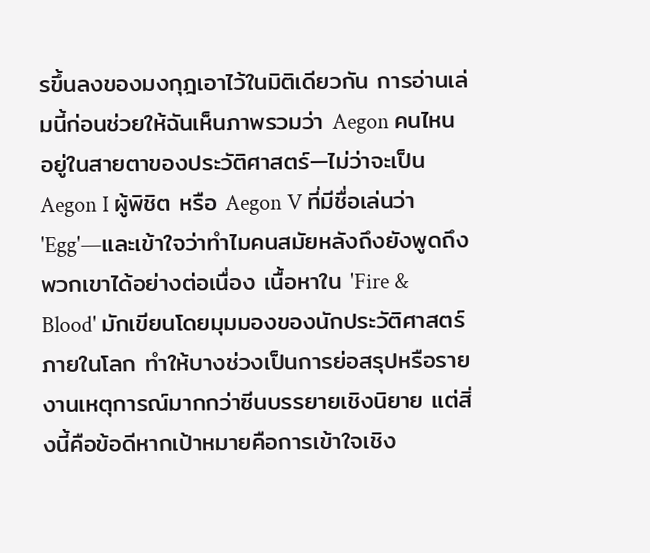รขึ้นลงของมงกุฎเอาไว้ในมิติเดียวกัน การอ่านเล่มนี้ก่อนช่วยให้ฉันเห็นภาพรวมว่า Aegon คนไหนอยู่ในสายตาของประวัติศาสตร์—ไม่ว่าจะเป็น Aegon I ผู้พิชิต หรือ Aegon V ที่มีชื่อเล่นว่า 'Egg'—และเข้าใจว่าทำไมคนสมัยหลังถึงยังพูดถึงพวกเขาได้อย่างต่อเนื่อง เนื้อหาใน 'Fire & Blood' มักเขียนโดยมุมมองของนักประวัติศาสตร์ภายในโลก ทำให้บางช่วงเป็นการย่อสรุปหรือรายงานเหตุการณ์มากกว่าซีนบรรยายเชิงนิยาย แต่สิ่งนี้คือข้อดีหากเป้าหมายคือการเข้าใจเชิง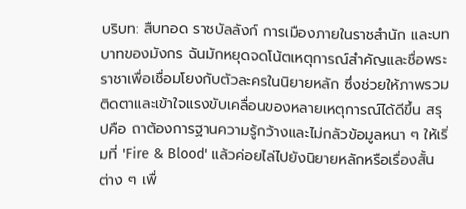บริบท: สืบทอด ราชบัลลังก์ การเมืองภายในราชสำนัก และบทบาทของมังกร ฉันมักหยุดจดโน้ตเหตุการณ์สำคัญและชื่อพระราชาเพื่อเชื่อมโยงกับตัวละครในนิยายหลัก ซึ่งช่วยให้ภาพรวมติดตาและเข้าใจแรงขับเคลื่อนของหลายเหตุการณ์ได้ดีขึ้น สรุปคือ ถาต้องการฐานความรู้กว้างและไม่กลัวข้อมูลหนา ๆ ให้เริ่มที่ 'Fire & Blood' แล้วค่อยไล่ไปยังนิยายหลักหรือเรื่องสั้นต่าง ๆ เพื่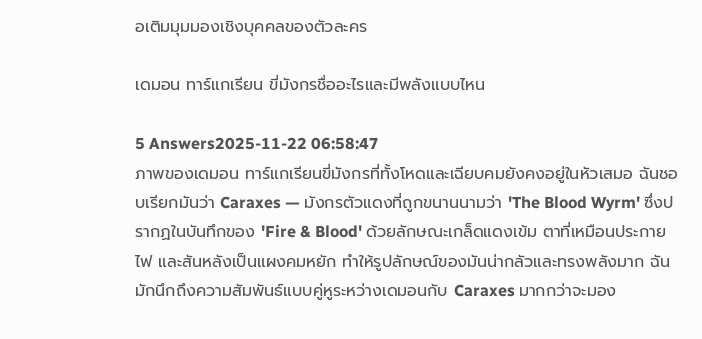อเติมมุมมองเชิงบุคคลของตัวละคร

เดมอน ทาร์แกเรียน ขี่มังกรชื่ออะไรและมีพลังแบบไหน

5 Answers2025-11-22 06:58:47
ภาพของเดมอน ทาร์แกเรียนขี่มังกรที่ทั้งโหดและเฉียบคมยังคงอยู่ในหัวเสมอ ฉันชอบเรียกมันว่า Caraxes — มังกรตัวแดงที่ถูกขนานนามว่า 'The Blood Wyrm' ซึ่งปรากฏในบันทึกของ 'Fire & Blood' ด้วยลักษณะเกล็ดแดงเข้ม ตาที่เหมือนประกายไฟ และสันหลังเป็นแผงคมหยัก ทำให้รูปลักษณ์ของมันน่ากลัวและทรงพลังมาก ฉันมักนึกถึงความสัมพันธ์แบบคู่หูระหว่างเดมอนกับ Caraxes มากกว่าจะมอง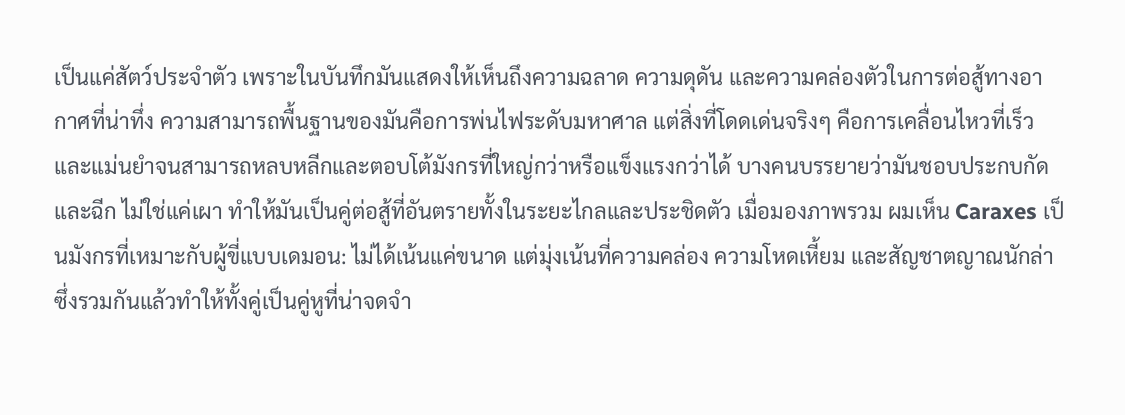เป็นแค่สัตว์ประจำตัว เพราะในบันทึกมันแสดงให้เห็นถึงความฉลาด ความดุดัน และความคล่องตัวในการต่อสู้ทางอากาศที่น่าทึ่ง ความสามารถพื้นฐานของมันคือการพ่นไฟระดับมหาศาล แต่สิ่งที่โดดเด่นจริงๆ คือการเคลื่อนไหวที่เร็วและแม่นยำจนสามารถหลบหลีกและตอบโต้มังกรที่ใหญ่กว่าหรือแข็งแรงกว่าได้ บางคนบรรยายว่ามันชอบประกบกัดและฉีก ไม่ใช่แค่เผา ทำให้มันเป็นคู่ต่อสู้ที่อันตรายทั้งในระยะไกลและประชิดตัว เมื่อมองภาพรวม ผมเห็น Caraxes เป็นมังกรที่เหมาะกับผู้ขี่แบบเดมอน: ไม่ได้เน้นแค่ขนาด แต่มุ่งเน้นที่ความคล่อง ความโหดเหี้ยม และสัญชาตญาณนักล่า ซึ่งรวมกันแล้วทำให้ทั้งคู่เป็นคู่หูที่น่าจดจำ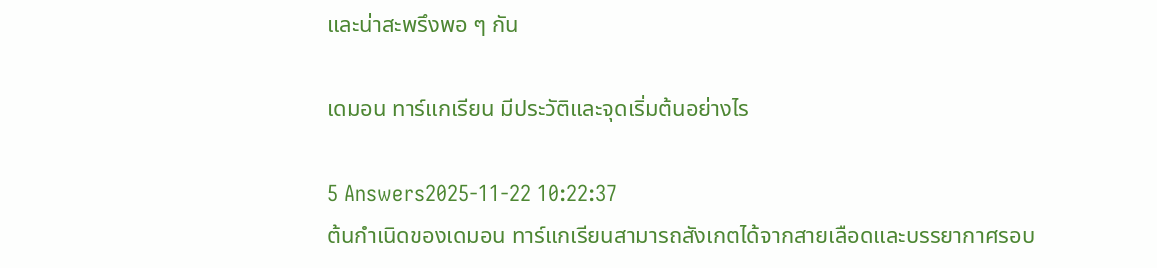และน่าสะพรึงพอ ๆ กัน

เดมอน ทาร์แกเรียน มีประวัติและจุดเริ่มต้นอย่างไร

5 Answers2025-11-22 10:22:37
ต้นกำเนิดของเดมอน ทาร์แกเรียนสามารถสังเกตได้จากสายเลือดและบรรยากาศรอบ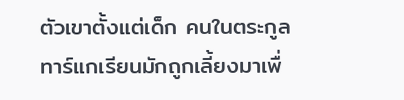ตัวเขาตั้งแต่เด็ก คนในตระกูลทาร์แกเรียนมักถูกเลี้ยงมาเพื่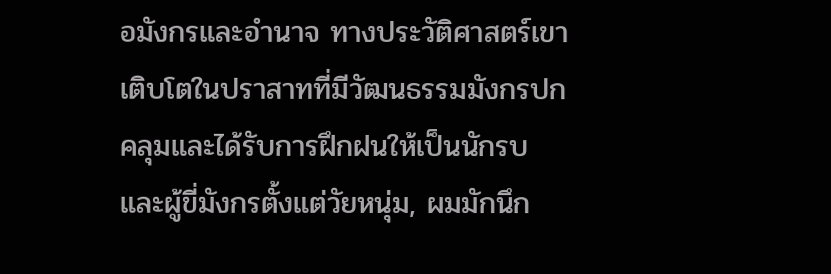อมังกรและอำนาจ ทางประวัติศาสตร์เขาเติบโตในปราสาทที่มีวัฒนธรรมมังกรปกคลุมและได้รับการฝึกฝนให้เป็นนักรบและผู้ขี่มังกรตั้งแต่วัยหนุ่ม, ผมมักนึก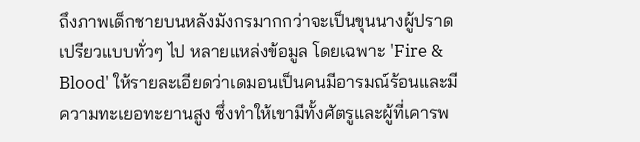ถึงภาพเด็กชายบนหลังมังกรมากกว่าจะเป็นขุนนางผู้ปราดเปรียวแบบทั่วๆ ไป หลายแหล่งข้อมูล โดยเฉพาะ 'Fire & Blood' ให้รายละเอียดว่าเดมอนเป็นคนมีอารมณ์ร้อนและมีความทะเยอทะยานสูง ซึ่งทำให้เขามีทั้งศัตรูและผู้ที่เคารพ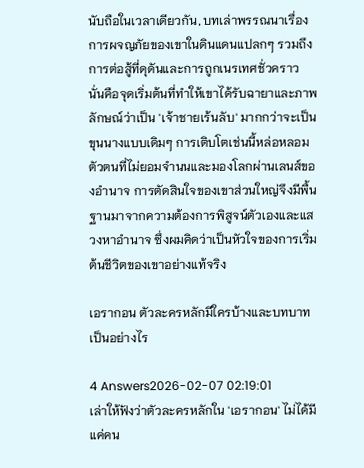นับถือในเวลาเดียวกัน, บทเล่าพรรณนาเรื่องการผจญภัยของเขาในดินแดนแปลกๆ รวมถึงการต่อสู้ที่ดุดันและการถูกเนรเทศชั่วคราว นั่นคือจุดเริ่มต้นที่ทำให้เขาได้รับฉายาและภาพลักษณ์ว่าเป็น 'เจ้าชายเร้นลับ' มากกว่าจะเป็นขุนนางแบบเดิมๆ การเติบโตเช่นนี้หล่อหลอมตัวตนที่ไม่ยอมจำนนและมองโลกผ่านเลนส์ของอำนาจ การตัดสินใจของเขาส่วนใหญ่จึงมีพื้นฐานมาจากความต้องการพิสูจน์ตัวเองและแสวงหาอำนาจ ซึ่งผมคิดว่าเป็นหัวใจของการเริ่มต้นชีวิตของเขาอย่างแท้จริง

เอรากอน ตัวละครหลักมีใครบ้างและบทบาทเป็นอย่างไร

4 Answers2026-02-07 02:19:01
เล่าให้ฟังว่าตัวละครหลักใน 'เอรากอน' ไม่ได้มีแค่คน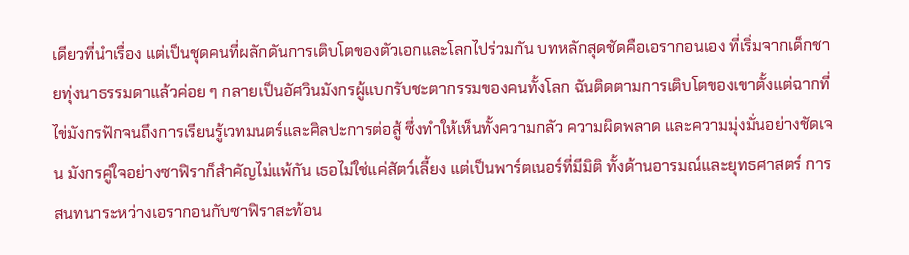เดียวที่นำเรื่อง แต่เป็นชุดคนที่ผลักดันการเติบโตของตัวเอกและโลกไปร่วมกัน บทหลักสุดชัดคือเอรากอนเอง ที่เริ่มจากเด็กชายทุ่งนาธรรมดาแล้วค่อย ๆ กลายเป็นอัศวินมังกรผู้แบกรับชะตากรรมของคนทั้งโลก ฉันติดตามการเติบโตของเขาตั้งแต่ฉากที่ไข่มังกรฟักจนถึงการเรียนรู้เวทมนตร์และศิลปะการต่อสู้ ซึ่งทำให้เห็นทั้งความกลัว ความผิดพลาด และความมุ่งมั่นอย่างชัดเจน มังกรคู่ใจอย่างซาฟิราก็สำคัญไม่แพ้กัน เธอไม่ใช่แค่สัตว์เลี้ยง แต่เป็นพาร์ตเนอร์ที่มีมิติ ทั้งด้านอารมณ์และยุทธศาสตร์ การสนทนาระหว่างเอรากอนกับซาฟิราสะท้อน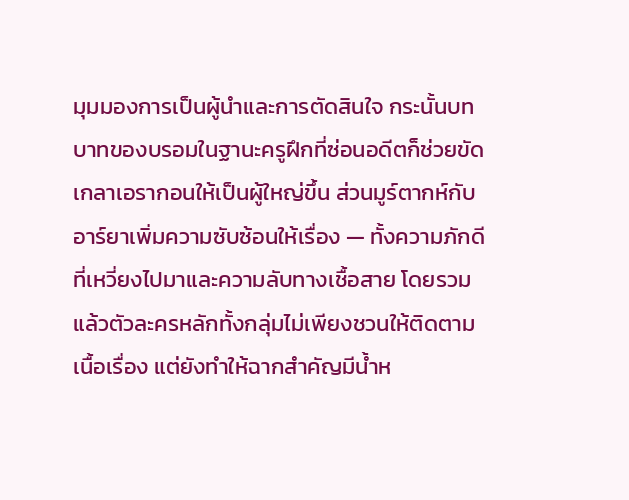มุมมองการเป็นผู้นำและการตัดสินใจ กระนั้นบทบาทของบรอมในฐานะครูฝึกที่ซ่อนอดีตก็ช่วยขัดเกลาเอรากอนให้เป็นผู้ใหญ่ขึ้น ส่วนมูร์ตากห์กับอาร์ยาเพิ่มความซับซ้อนให้เรื่อง — ทั้งความภักดีที่เหวี่ยงไปมาและความลับทางเชื้อสาย โดยรวมแล้วตัวละครหลักทั้งกลุ่มไม่เพียงชวนให้ติดตามเนื้อเรื่อง แต่ยังทำให้ฉากสำคัญมีน้ำห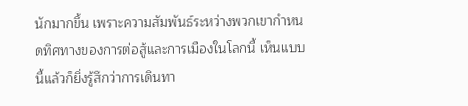นักมากขึ้น เพราะความสัมพันธ์ระหว่างพวกเขากำหนดทิศทางของการต่อสู้และการเมืองในโลกนี้ เห็นแบบนี้แล้วก็ยิ่งรู้สึกว่าการเดินทา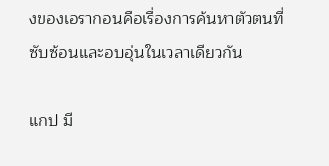งของเอรากอนคือเรื่องการค้นหาตัวตนที่ซับซ้อนและอบอุ่นในเวลาเดียวกัน

แกป มี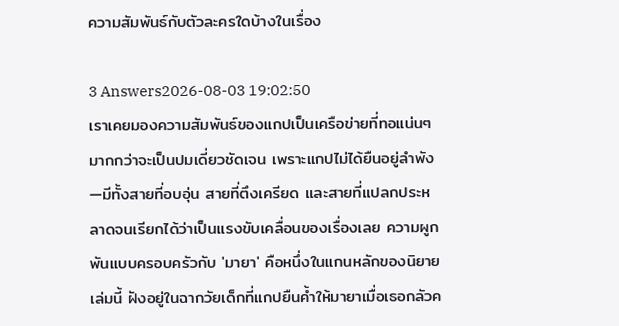ความสัมพันธ์กับตัวละครใดบ้างในเรื่อง

3 Answers2026-08-03 19:02:50
เราเคยมองความสัมพันธ์ของแกปเป็นเครือข่ายที่ทอแน่นๆ มากกว่าจะเป็นปมเดี่ยวชัดเจน เพราะแกปไม่ได้ยืนอยู่ลำพัง—มีทั้งสายที่อบอุ่น สายที่ตึงเครียด และสายที่แปลกประหลาดจนเรียกได้ว่าเป็นแรงขับเคลื่อนของเรื่องเลย ความผูกพันแบบครอบครัวกับ 'มายา' คือหนึ่งในแกนหลักของนิยายเล่มนี้ ฝังอยู่ในฉากวัยเด็กที่แกปยืนค้ำให้มายาเมื่อเธอกลัวค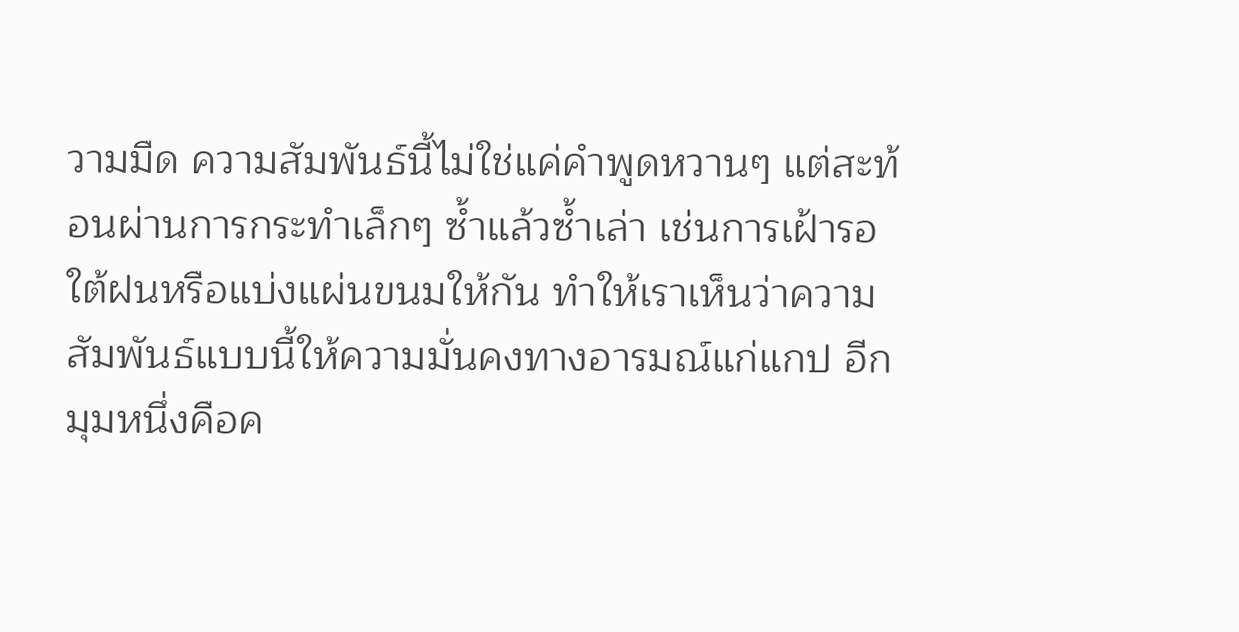วามมืด ความสัมพันธ์นี้ไม่ใช่แค่คำพูดหวานๆ แต่สะท้อนผ่านการกระทำเล็กๆ ซ้ำแล้วซ้ำเล่า เช่นการเฝ้ารอใต้ฝนหรือแบ่งแผ่นขนมให้กัน ทำให้เราเห็นว่าความสัมพันธ์แบบนี้ให้ความมั่นคงทางอารมณ์แก่แกป อีกมุมหนึ่งคือค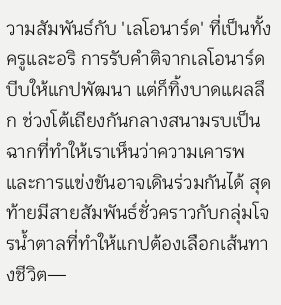วามสัมพันธ์กับ 'เลโอนาร์ด' ที่เป็นทั้งครูและอริ การรับคำติจากเลโอนาร์ดบีบให้แกปพัฒนา แต่ก็ทิ้งบาดแผลลึก ช่วงโต้เถียงกันกลางสนามรบเป็นฉากที่ทำให้เราเห็นว่าความเคารพและการแข่งขันอาจเดินร่วมกันได้ สุดท้ายมีสายสัมพันธ์ชั่วคราวกับกลุ่มโจรน้ำตาลที่ทำให้แกปต้องเลือกเส้นทางชีวิต—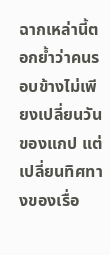ฉากเหล่านี้ตอกย้ำว่าคนรอบข้างไม่เพียงเปลี่ยนวันของแกป แต่เปลี่ยนทิศทางของเรื่อ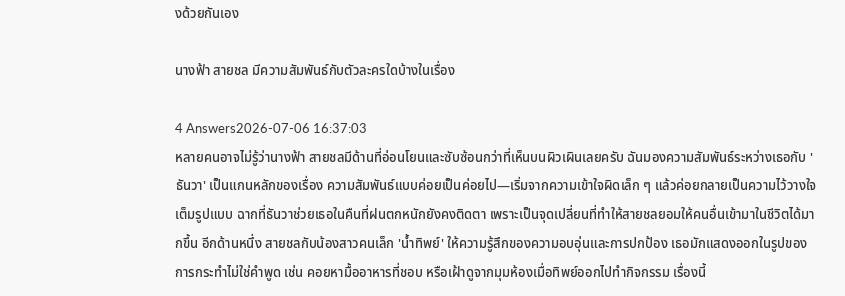งด้วยกันเอง

นางฟ้า สายชล มีความสัมพันธ์กับตัวละครใดบ้างในเรื่อง

4 Answers2026-07-06 16:37:03
หลายคนอาจไม่รู้ว่านางฟ้า สายชลมีด้านที่อ่อนโยนและซับซ้อนกว่าที่เห็นบนผิวเผินเลยครับ ฉันมองความสัมพันธ์ระหว่างเธอกับ 'ธันวา' เป็นแกนหลักของเรื่อง ความสัมพันธ์แบบค่อยเป็นค่อยไป—เริ่มจากความเข้าใจผิดเล็ก ๆ แล้วค่อยกลายเป็นความไว้วางใจเต็มรูปแบบ ฉากที่ธันวาช่วยเธอในคืนที่ฝนตกหนักยังคงติดตา เพราะเป็นจุดเปลี่ยนที่ทำให้สายชลยอมให้คนอื่นเข้ามาในชีวิตได้มากขึ้น อีกด้านหนึ่ง สายชลกับน้องสาวคนเล็ก 'น้ำทิพย์' ให้ความรู้สึกของความอบอุ่นและการปกป้อง เธอมักแสดงออกในรูปของการกระทำไม่ใช่คำพูด เช่น คอยหามื้ออาหารที่ชอบ หรือเฝ้าดูจากมุมห้องเมื่อทิพย์ออกไปทำกิจกรรม เรื่องนี้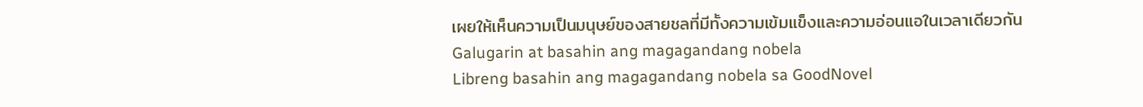เผยให้เห็นความเป็นมนุษย์ของสายชลที่มีทั้งความเข้มแข็งและความอ่อนแอในเวลาเดียวกัน
Galugarin at basahin ang magagandang nobela
Libreng basahin ang magagandang nobela sa GoodNovel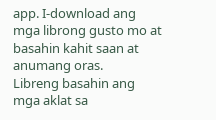app. I-download ang mga librong gusto mo at basahin kahit saan at anumang oras.
Libreng basahin ang mga aklat sa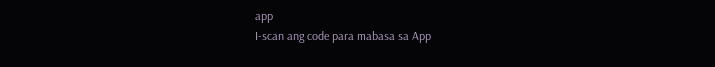app
I-scan ang code para mabasa sa App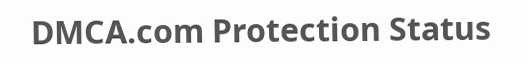DMCA.com Protection Status